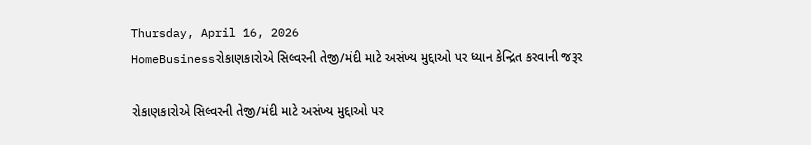Thursday, April 16, 2026
HomeBusinessરોકાણકારોએ સિલ્વરની તેજી/મંદી માટે અસંખ્ય મુદ્દાઓ પર ધ્યાન કેન્દ્રિત કરવાની જરૂર

રોકાણકારોએ સિલ્વરની તેજી/મંદી માટે અસંખ્ય મુદ્દાઓ પર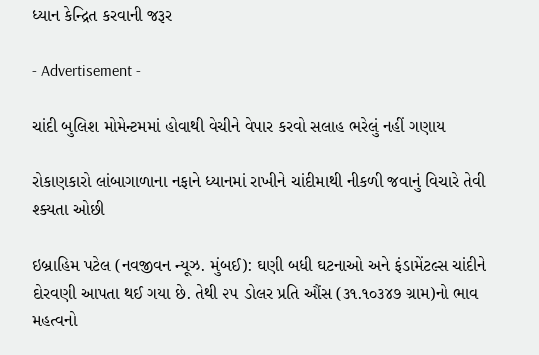ધ્યાન કેન્દ્રિત કરવાની જરૂર

- Advertisement -

ચાંદી બુલિશ મોમેન્ટમમાં હોવાથી વેચીને વેપાર કરવો સલાહ ભરેલું નહીં ગણાય

રોકાણકારો લાંબાગાળાના નફાને ધ્યાનમાં રાખીને ચાંદીમાથી નીકળી જવાનું વિચારે તેવી શ્ક્યતા ઓછી

ઇબ્રાહિમ પટેલ (નવજીવન ન્યૂઝ. મુંબઈ): ઘણી બધી ઘટનાઓ અને ફંડામેંટલ્સ ચાંદીને દોરવણી આપતા થઈ ગયા છે. તેથી ૨૫ ડોલર પ્રતિ ઔંસ (૩૧.૧૦૩૪૭ ગ્રામ)નો ભાવ મહત્વનો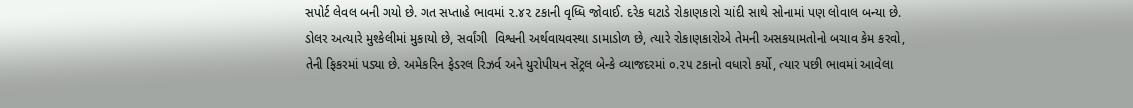સપોર્ટ લેવલ બની ગયો છે. ગત સપ્તાહે ભાવમાં ૨.૪૨ ટકાની વૃધ્ધિ જોવાઈ. દરેક ઘટાડે રોકાણકારો ચાંદી સાથે સોનામાં પણ લોવાલ બન્યા છે. ડોલર અત્યારે મુશ્કેલીમાં મુકાયો છે, સર્વાંગી  વિશ્વની અર્થવાયવસ્થા ડામાડોળ છે, ત્યારે રોકાણકારોએ તેમની અસકયામતોનો બચાવ કેમ કરવો, તેની ફિકરમાં પડ્યા છે. અમેકરિન ફેડરલ રિઝર્વ અને યુરોપીયન સેંટ્રલ બેન્કે વ્યાજદરમાં ૦.૨૫ ટકાનો વધારો કર્યો, ત્યાર પછી ભાવમાં આવેલા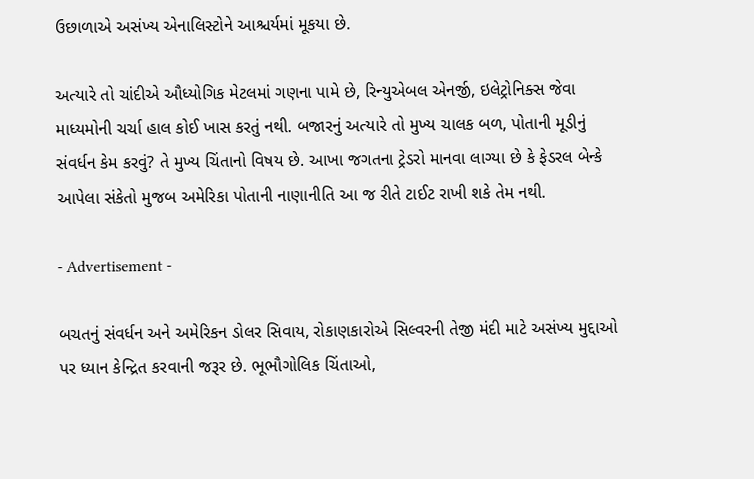ઉછાળાએ અસંખ્ય એનાલિસ્ટોને આશ્ચર્યમાં મૂકયા છે.

અત્યારે તો ચાંદીએ ઔધ્યોગિક મેટલમાં ગણના પામે છે, રિન્યુએબલ એનર્જી, ઇલેટ્રોનિક્સ જેવા માધ્યમોની ચર્ચા હાલ કોઈ ખાસ કરતું નથી. બજારનું અત્યારે તો મુખ્ય ચાલક બળ, પોતાની મૂડીનું સંવર્ધન કેમ કરવું? તે મુખ્ય ચિંતાનો વિષય છે. આખા જગતના ટ્રેડરો માનવા લાગ્યા છે કે ફેડરલ બેન્કે આપેલા સંકેતો મુજબ અમેરિકા પોતાની નાણાનીતિ આ જ રીતે ટાઈટ રાખી શકે તેમ નથી.

- Advertisement -

બચતનું સંવર્ધન અને અમેરિકન ડોલર સિવાય, રોકાણકારોએ સિલ્વરની તેજી મંદી માટે અસંખ્ય મુદ્દાઓ પર ધ્યાન કેન્દ્રિત કરવાની જરૂર છે. ભૂભૌગોલિક ચિંતાઓ,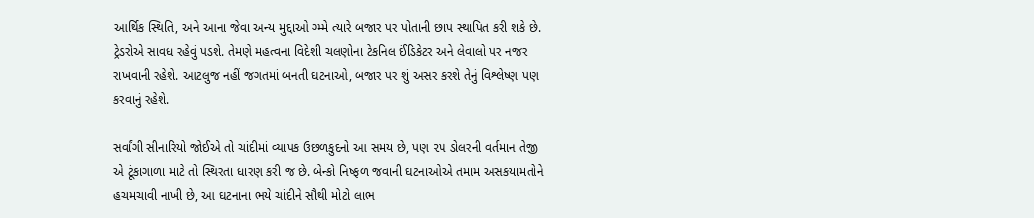આર્થિક સ્થિતિ, અને આના જેવા અન્ય મુદ્દાઓ ગ્મ્મે ત્યારે બજાર પર પોતાની છાપ સ્થાપિત કરી શકે છે.  ટ્રેડરોએ સાવધ રહેવું પડશે. તેમણે મહત્વના વિદેશી ચલણોના ટેકનિલ ઈંડિકેટર અને લેવાલો પર નજર રાખવાની રહેશે. આટલુજ નહીં જગતમાં બનતી ઘટનાઓ, બજાર પર શું અસર કરશે તેનું વિશ્લેષ્ણ પણ કરવાનું રહેશે.

સર્વાંગી સીનારિયો જોઈએ તો ચાંદીમાં વ્યાપક ઉછળકુદનો આ સમય છે, પણ ૨૫ ડોલરની વર્તમાન તેજી એ ટૂંકાગાળા માટે તો સ્થિરતા ધારણ કરી જ છે. બેન્કો નિષ્ફળ જવાની ઘટનાઓએ તમામ અસકયામતોને હચમચાવી નાખી છે, આ ઘટનાના ભયે ચાંદીને સૌથી મોટો લાભ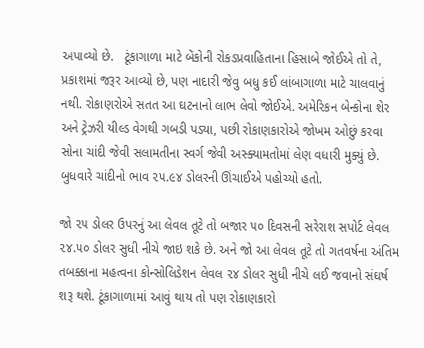અપાવ્યો છે.   ટૂંકાગાળા માટે બેંકોની રોકડપ્રવાહિતાના હિસાબે જોઈએ તો તે,  પ્રકાશમાં જરૂર આવ્યો છે, પણ નાદારી જેવુ બધુ કઈ લાંબાગાળા માટે ચાલવાનું નથી. રોકાણરોએ સતત આ ઘટનાનો લાભ લેવો જોઈએ. અમેરિકન બેન્કોના શેર અને ટ્રેઝરી યીલ્ડ વેગથી ગબડી પડ્યા, પછી રોકાણકારોએ જોખમ ઓછું કરવા સોના ચાંદી જેવી સલામતીના સ્વર્ગ જેવી અસ્ક્યામતોમાં લેણ વધારી મુક્યું છે. બુધવારે ચાંદીનો ભાવ ૨૫.૯૪ ડોલરની ઊંચાઈએ પહોચ્યો હતો.

જો ૨૫ ડોલર ઉપરનું આ લેવલ તૂટે તો બજાર ૫૦ દિવસની સરેરાશ સપોર્ટ લેવલ ૨૪.૫૦ ડોલર સુધી નીચે જાઇ શકે છે. અને જો આ લેવલ તૂટે તો ગતવર્ષના અંતિમ તબક્કાના મહત્વના કોન્સોલિડેશન લેવલ ૨૪ ડોલર સુધી નીચે લઈ જવાનો સંઘર્ષ શરૂ થશે. ટૂંકાગાળામાં આવું થાય તો પણ રોકાણકારો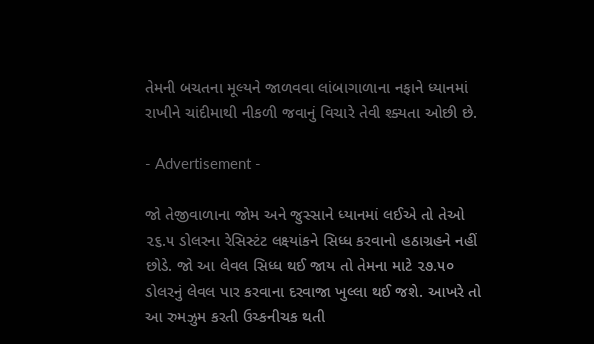તેમની બચતના મૂલ્યને જાળવવા લાંબાગાળાના નફાને ધ્યાનમાં રાખીને ચાંદીમાથી નીકળી જવાનું વિચારે તેવી શ્ક્યતા ઓછી છે.

- Advertisement -

જો તેજીવાળાના જોમ અને જુસ્સાને ધ્યાનમાં લઈએ તો તેઓ ૨૬.૫ ડોલરના રેસિસ્ટંટ લક્ષ્યાંકને સિધ્ધ કરવાનો હઠાગ્રહને નહીં છોડે. જો આ લેવલ સિધ્ધ થઈ જાય તો તેમના માટે ૨૭.૫૦ ડોલરનું લેવલ પાર કરવાના દરવાજા ખુલ્લા થઈ જશે. આખરે તો આ રુમઝુમ કરતી ઉચ્કનીચક થતી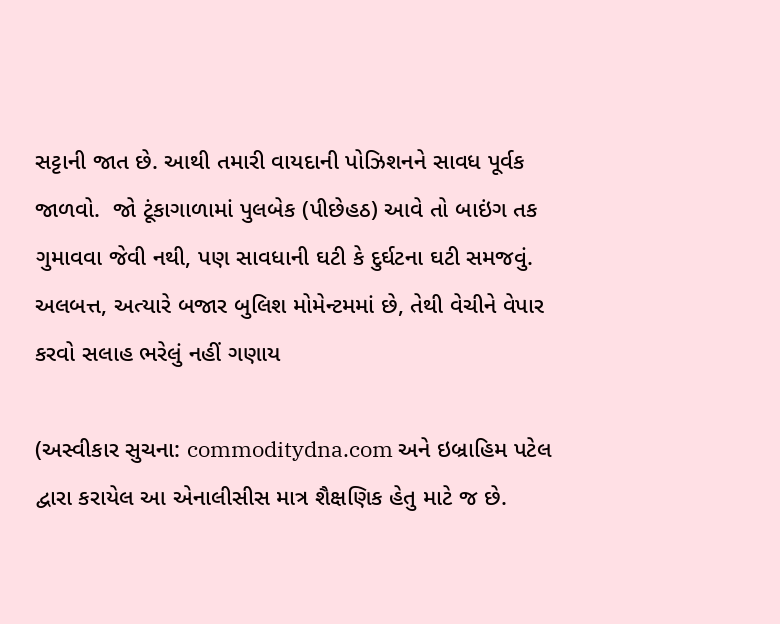સટ્ટાની જાત છે. આથી તમારી વાયદાની પોઝિશનને સાવધ પૂર્વક જાળવો.  જો ટૂંકાગાળામાં પુલબેક (પીછેહઠ) આવે તો બાઇંગ તક ગુમાવવા જેવી નથી, પણ સાવધાની ઘટી કે દુર્ઘટના ઘટી સમજવું. અલબત્ત, અત્યારે બજાર બુલિશ મોમેન્ટમમાં છે, તેથી વેચીને વેપાર કરવો સલાહ ભરેલું નહીં ગણાય

(અસ્વીકાર સુચના: commoditydna.com અને ઇબ્રાહિમ પટેલ દ્વારા કરાયેલ આ એનાલીસીસ માત્ર શૈક્ષણિક હેતુ માટે જ છે.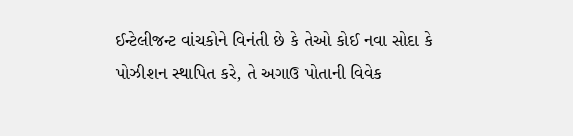ઈન્ટેલીજન્ટ વાંચકોને વિનંતી છે કે તેઓ કોઈ નવા સોદા કે પોઝીશન સ્થાપિત કરે, તે અગાઉ પોતાની વિવેક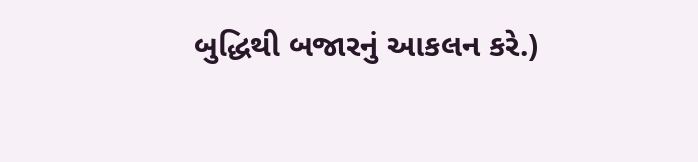બુદ્ધિથી બજારનું આકલન કરે.)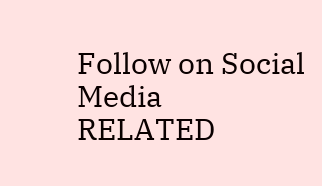Follow on Social Media
RELATED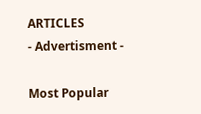ARTICLES
- Advertisment -

Most Popular